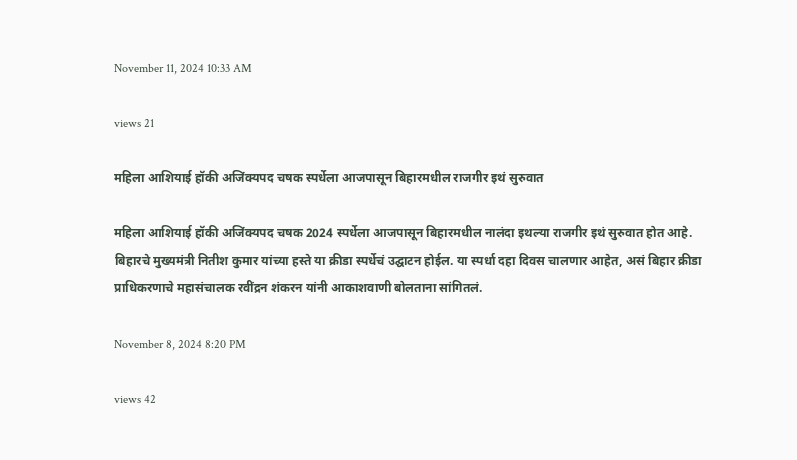November 11, 2024 10:33 AM

views 21

महिला आशियाई हॉकी अजिंक्यपद चषक स्पर्धेला आजपासून बिहारमधील राजगीर इथं सुरुवात

महिला आशियाई हॉकी अजिंक्यपद चषक 2024 स्पर्धेला आजपासून बिहारमधील नालंदा इथल्या राजगीर इथं सुरुवात होत आहे. बिहारचे मुख्यमंत्री नितीश कुमार यांच्या हस्ते या क्रीडा स्पर्धेचं उद्घाटन होईल. या स्पर्धा दहा दिवस चालणार आहेत, असं बिहार क्रीडा प्राधिकरणाचे महासंचालक रवींद्रन शंकरन यांनी आकाशवाणी बोलताना सांगितलं.

November 8, 2024 8:20 PM

views 42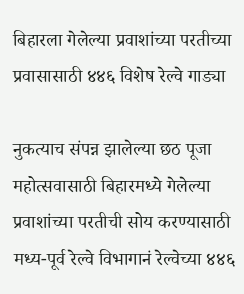बिहारला गेलेल्या प्रवाशांच्या परतीच्या प्रवासासाठी ४४६ विशेष रेल्वे गाड्या

नुकत्याच संपन्न झालेल्या छठ पूजा महोत्सवासाठी बिहारमध्ये गेलेल्या प्रवाशांच्या परतीची सोय करण्यासाठी मध्य-पूर्व रेल्वे विभागानं रेल्वेच्या ४४६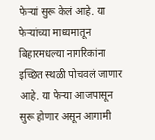फेऱ्यां सुरू केलं आहे. या फेऱ्यांच्या माध्यमातून बिहारमधल्या नागरिकांना इच्छित स्थळी पोचवलं जाणार आहे. या फेऱ्या आजपासून सुरू होणार असून आगामी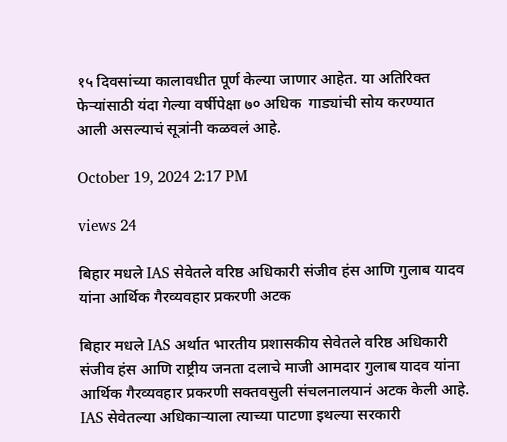१५ दिवसांच्या कालावधीत पूर्ण केल्या जाणार आहेत. या अतिरिक्त फेऱ्यांसाठी यंदा गेल्या वर्षीपेक्षा ७० अधिक  गाड्यांची सोय करण्यात आली असल्याचं सूत्रांनी कळवलं आहे.

October 19, 2024 2:17 PM

views 24

बिहार मधले IAS सेवेतले वरिष्ठ अधिकारी संजीव हंस आणि गुलाब यादव यांना आर्थिक गैरव्यवहार प्रकरणी अटक

बिहार मधले IAS अर्थात भारतीय प्रशासकीय सेवेतले वरिष्ठ अधिकारी संजीव हंस आणि राष्ट्रीय जनता दलाचे माजी आमदार गुलाब यादव यांना आर्थिक गैरव्यवहार प्रकरणी सक्तवसुली संचलनालयानं अटक केली आहे. IAS सेवेतल्या अधिकाऱ्याला त्याच्या पाटणा इथल्या सरकारी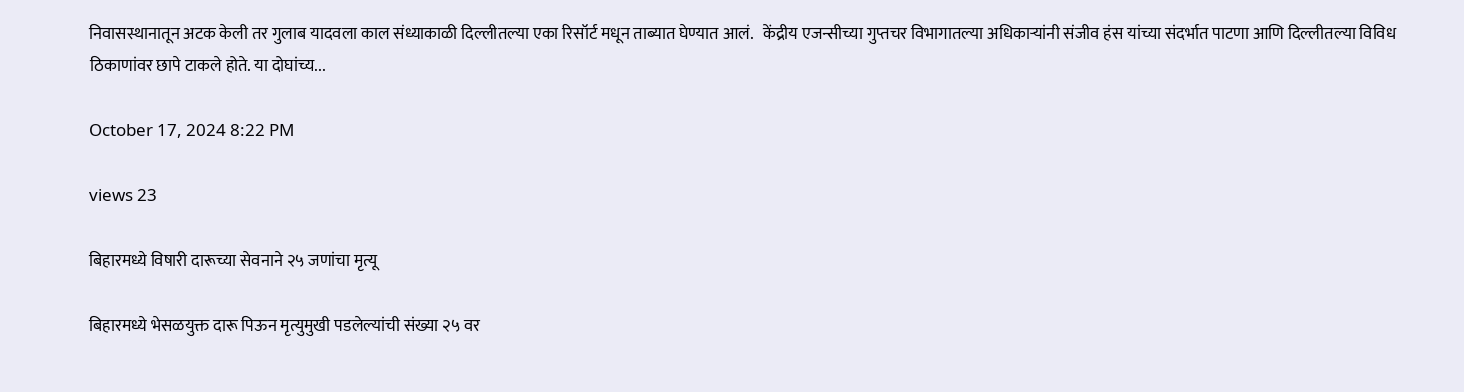निवासस्थानातून अटक केली तर गुलाब यादवला काल संध्याकाळी दिल्लीतल्या एका रिसॉर्ट मधून ताब्यात घेण्यात आलं.   केंद्रीय एजन्सीच्या गुप्तचर विभागातल्या अधिकाऱ्यांनी संजीव हंस यांच्या संदर्भात पाटणा आणि दिल्लीतल्या विविध ठिकाणांवर छापे टाकले होते. या दोघांच्य...

October 17, 2024 8:22 PM

views 23

बिहारमध्ये विषारी दारूच्या सेवनाने २५ जणांचा मृत्यू

बिहारमध्ये भेसळयुक्त दारू पिऊन मृत्युमुखी पडलेल्यांची संख्या २५ वर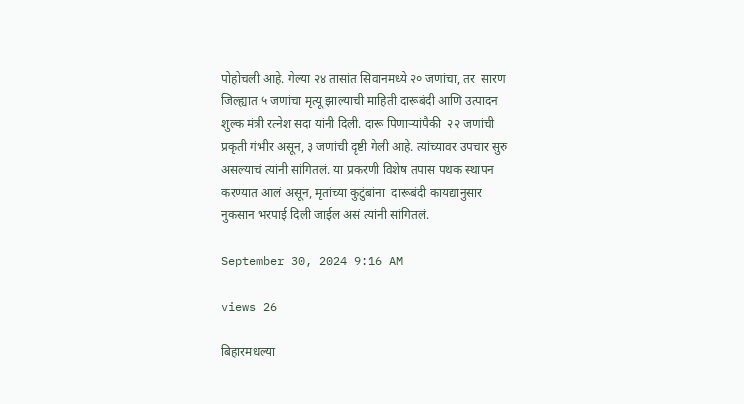पोहोचली आहे. गेल्या २४ तासांत सिवानमध्ये २० जणांचा, तर  सारण जिल्ह्यात ५ जणांचा मृत्यू झाल्याची माहिती दारूबंदी आणि उत्पादन शुल्क मंत्री रत्नेश सदा यांनी दिली. दारू पिणाऱ्यांपैकी  २२ जणांची प्रकृती गंभीर असून, ३ जणांची दृष्टी गेली आहे. त्यांच्यावर उपचार सुरु असल्याचं त्यांनी सांगितलं. या प्रकरणी विशेष तपास पथक स्थापन करण्यात आलं असून, मृतांच्या कुटुंबांना  दारूबंदी कायद्यानुसार नुकसान भरपाई दिली जाईल असं त्यांनी सांगितलं.

September 30, 2024 9:16 AM

views 26

बिहारमधल्या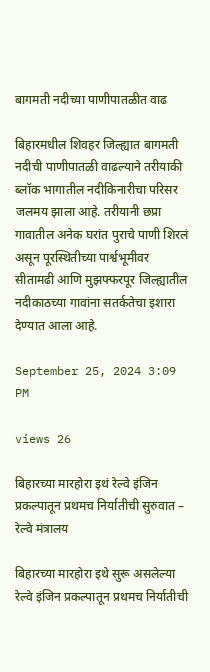बागमती नदीच्या पाणीपातळीत वाढ

बिहारमधील शिवहर जिल्ह्यात बागमती नदीची पाणीपातळी वाढल्याने तरीयाकी ब्लॉक भागातील नदीकिनारीचा परिसर जलमय झाला आहे. तरीयानी छप्रा गावातील अनेक घरांत पुराचे पाणी शिरलं असून पूरस्थितीच्या पार्श्वभूमीवर सीतामढी आणि मुझफ्फरपूर जिल्ह्यातील नदीकाठच्या गावांना सतर्कतेचा इशारा देण्यात आला आहे.

September 25, 2024 3:09 PM

views 26

बिहारच्या मारहोरा इथं रेल्वे इंजिन प्रकल्पातून प्रथमच निर्यातीची सुरुवात – रेल्वे मंत्रालय

बिहारच्या मारहोरा इथे सुरू असलेल्या रेल्वे इंजिन प्रकल्पातून प्रथमच निर्यातीची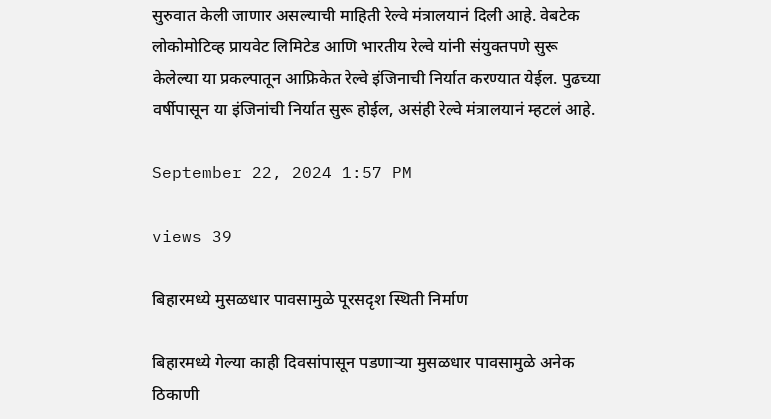सुरुवात केली जाणार असल्याची माहिती रेल्वे मंत्रालयानं दिली आहे. वेबटेक लोकोमोटिव्ह प्रायवेट लिमिटेड आणि भारतीय रेल्वे यांनी संयुक्तपणे सुरू केलेल्या या प्रकल्पातून आफ्रिकेत रेल्वे इंजिनाची निर्यात करण्यात येईल. पुढच्या वर्षीपासून या इंजिनांची निर्यात सुरू होईल, असंही रेल्वे मंत्रालयानं म्हटलं आहे.

September 22, 2024 1:57 PM

views 39

बिहारमध्ये मुसळधार पावसामुळे पूरसदृश स्थिती निर्माण

बिहारमध्ये गेल्या काही दिवसांपासून पडणाऱ्या मुसळधार पावसामुळे अनेक ठिकाणी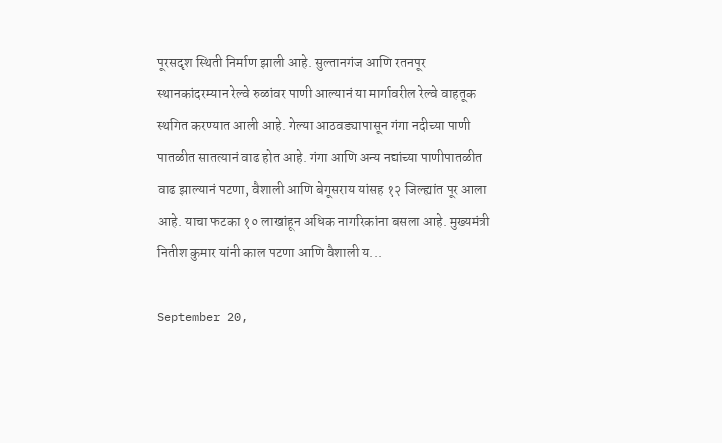पूरसदृश स्थिती निर्माण झाली आहे. सुल्तानगंज आणि रतनपूर स्थानकांदरम्यान रेल्वे रुळांवर पाणी आल्यानं या मार्गावरील रेल्वे वाहतूक स्थगित करण्यात आली आहे. गेल्या आठवड्यापासून गंगा नदीच्या पाणी पातळीत सातत्यानं वाढ होत आहे. गंगा आणि अन्य नद्यांच्या पाणीपातळीत वाढ झाल्यानं पटणा, वैशाली आणि बेगूसराय यांसह १२ जिल्ह्यांत पूर आला आहे. याचा फटका १० लाखांहून अधिक नागरिकांना बसला आहे. मुख्यमंत्री नितीश कुमार यांनी काल पटणा आणि वैशाली य...

September 20,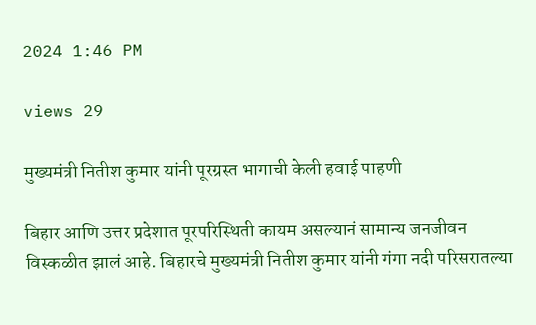2024 1:46 PM

views 29

मुख्यमंत्री नितीश कुमार यांनी पूरग्रस्त भागाची केली हवाई पाहणी

बिहार आणि उत्तर प्रदेशात पूरपरिस्थिती कायम असल्यानं सामान्य जनजीवन विस्कळीत झालं आहे. बिहारचे मुख्यमंत्री नितीश कुमार यांनी गंगा नदी परिसरातल्या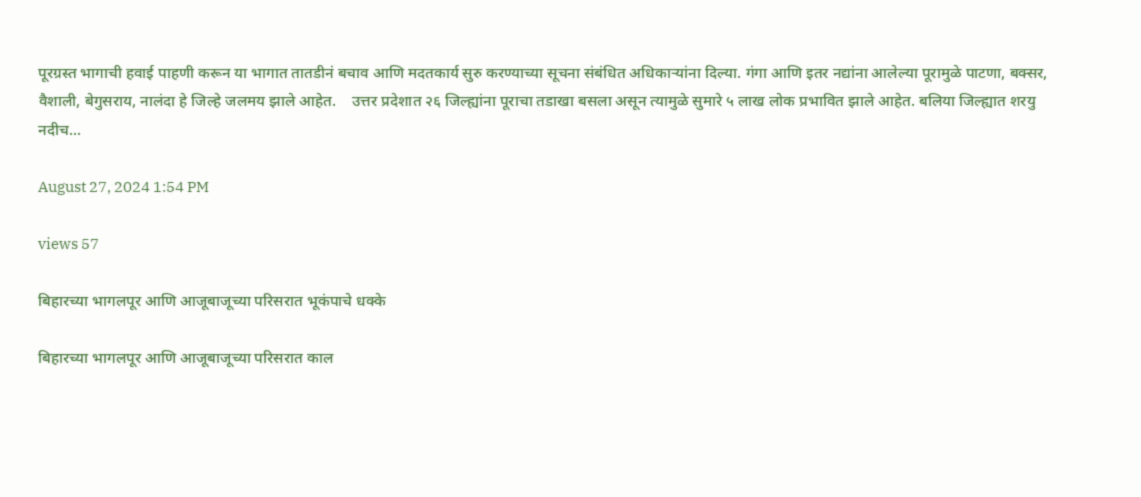पूरग्रस्त भागाची हवाई पाहणी करून या भागात तातडीनं बचाव आणि मदतकार्य सुरु करण्याच्या सूचना संबंधित अधिकाऱ्यांना दिल्या. गंगा आणि इतर नद्यांना आलेल्या पूरामुळे पाटणा, बक्सर, वैशाली, बेगुसराय, नालंदा हे जिल्हे जलमय झाले आहेत.    उत्तर प्रदेशात २६ जिल्ह्यांना पूराचा तडाखा बसला असून त्यामुळे सुमारे ५ लाख लोक प्रभावित झाले आहेत. बलिया जिल्ह्यात शरयु नदीच...

August 27, 2024 1:54 PM

views 57

बिहारच्या भागलपूर आणि आजूबाजूच्या परिसरात भूकंपाचे धक्के

बिहारच्या भागलपूर आणि आजूबाजूच्या परिसरात काल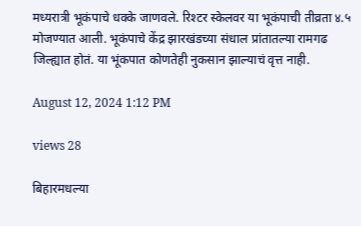मध्यरात्री भूकंपाचे धक्के जाणवले. रिश्टर स्केलवर या भूकंपाची तीव्रता ४.५ मोजण्यात आली. भूकंपाचे केंद्र झारखंडच्या संधाल प्रांतातल्या रामगढ जिल्ह्यात होतं. या भूंकपात कोणतेही नुकसान झाल्याचं वृत्त नाही.

August 12, 2024 1:12 PM

views 28

बिहारमधल्या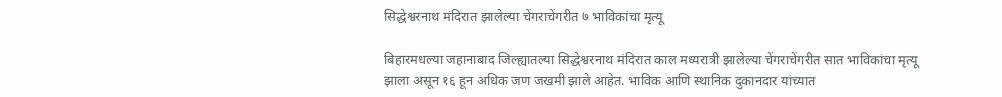सिद्धेश्वरनाथ मंदिरात झालेल्या चेंगराचेंगरीत ७ भाविकांचा मृत्यू

बिहारमधल्या जहानाबाद जिल्ह्यातल्या सिद्धेश्वरनाथ मंदिरात काल मध्यरात्री झालेल्या चेंगराचेंगरीत सात भाविकांचा मृत्यू झाला असून १६ हून अधिक जण जखमी झाले आहेत. भाविक आणि स्थानिक दुकानदार यांच्यात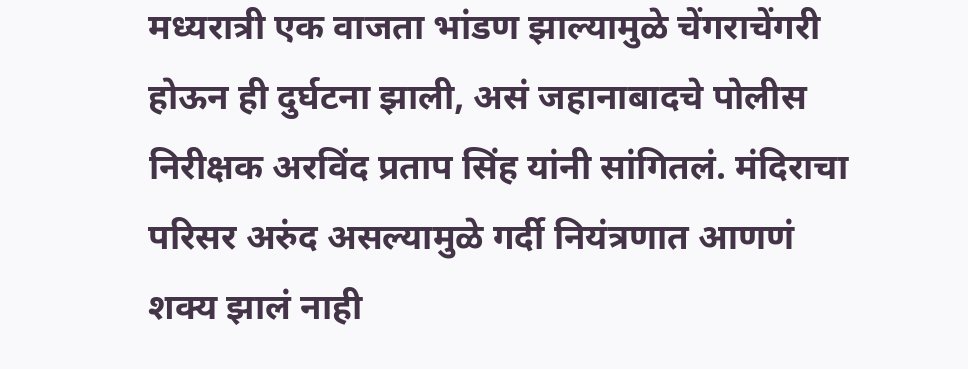मध्यरात्री एक वाजता भांडण झाल्यामुळे चेंगराचेंगरी होऊन ही दुर्घटना झाली, असं जहानाबादचे पोलीस निरीक्षक अरविंद प्रताप सिंह यांनी सांगितलं. मंदिराचा परिसर अरुंद असल्यामुळे गर्दी नियंत्रणात आणणं शक्य झालं नाही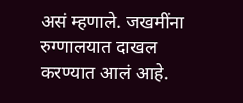असं म्हणाले. जखमींना रुग्णालयात दाखल करण्यात आलं आहे.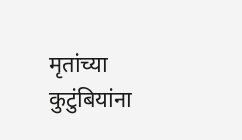मृतांच्या कुटुंबियांना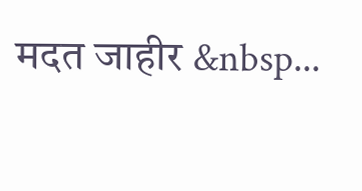मदत जाहीर &nbsp...